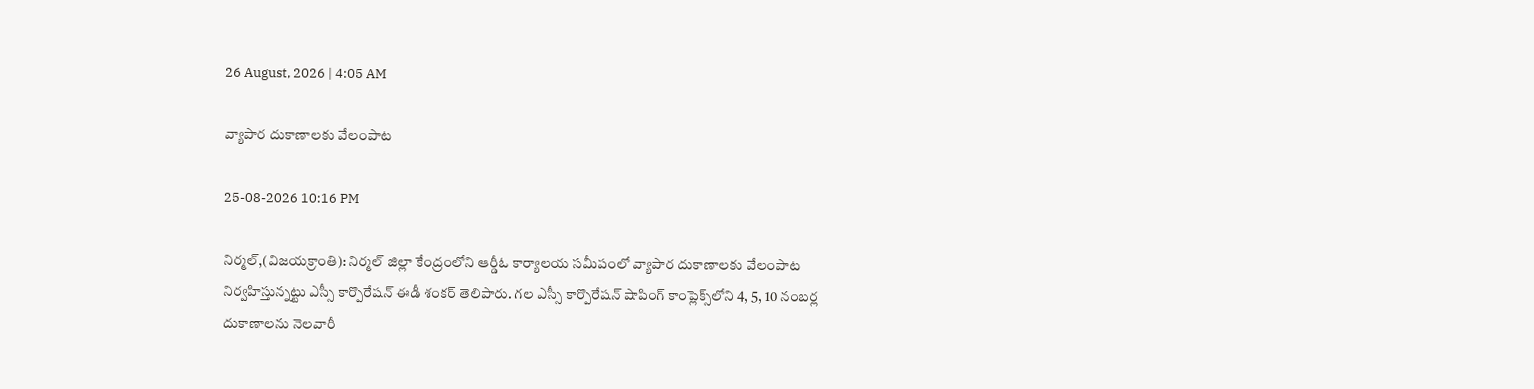26 August, 2026 | 4:05 AM

వ్యాపార దుకాణాలకు వేలంపాట

25-08-2026 10:16 PM

నిర్మల్,(విజయక్రాంతి): నిర్మల్‌ జిల్లా కేంద్రంలోని ఆర్డీఓ కార్యాలయ సమీపంలో వ్యాపార దుకాణాలకు వేలంపాట నిర్వహిస్తున్నట్టు ఎస్సీ కార్పొరేషన్ ఈడీ శంకర్ తెలిపారు. గల ఎస్సీ కార్పొరేషన్‌ షాపింగ్‌ కాంప్లెక్స్‌లోని 4, 5, 10 నంబర్ల దుకాణాలను నెలవారీ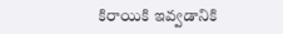కిరాయికి ఇవ్వడానికి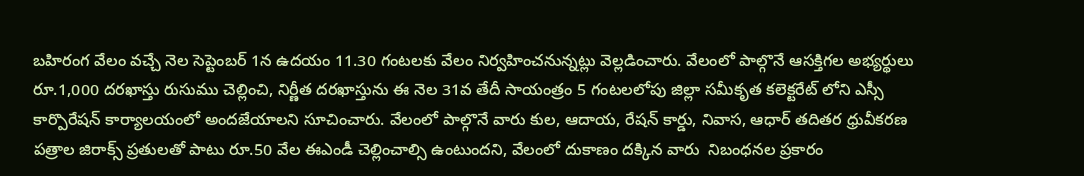బహిరంగ వేలం వచ్చే నెల సెప్టెంబర్‌ 1న ఉదయం 11.30 గంటలకు వేలం నిర్వహించనున్నట్లు వెల్లడించారు. వేలంలో పాల్గొనే ఆసక్తిగల అభ్యర్థులు రూ.1,000 దరఖాస్తు రుసుము చెల్లించి, నిర్ణీత దరఖాస్తును ఈ నెల 31వ తేదీ సాయంత్రం 5 గంటలలోపు జిల్లా సమీకృత కలెక్టరేట్ లోని ఎస్సీ కార్పొరేషన్‌ కార్యాలయంలో అందజేయాలని సూచించారు. వేలంలో పాల్గొనే వారు కుల, ఆదాయ, రేషన్‌ కార్డు, నివాస, ఆధార్‌ తదితర ధ్రువీకరణ పత్రాల జిరాక్స్‌ ప్రతులతో పాటు రూ.50 వేల ఈఎండీ చెల్లించాల్సి ఉంటుందని, వేలంలో దుకాణం దక్కిన వారు  నిబంధనల ప్రకారం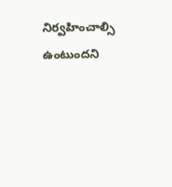నిర్వహించాల్సి ఉంటుందని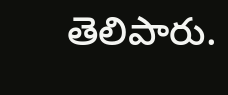తెలిపారు.